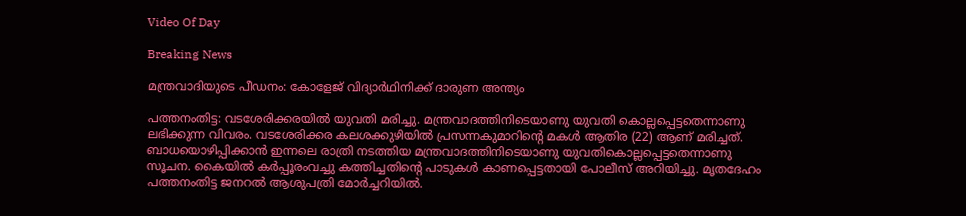Video Of Day

Breaking News

മന്ത്രവാദിയുടെ പീഡനം: കോളേജ് വിദ്യാര്‍ഥിനിക്ക് ദാരുണ അന്ത്യം

പത്തനംതിട്ട: വടശേരിക്കരയില്‍ യുവതി മരിച്ചു. മന്ത്രവാദത്തിനിടെയാണു യുവതി കൊല്ലപ്പെട്ടതെന്നാണു ലഭിക്കുന്ന വിവരം. വടശേരിക്കര കലശക്കുഴിയില്‍ പ്രസന്നകുമാറിന്റെ മകള്‍ ആതിര (22) ആണ് മരിച്ചത്. ബാധയൊഴിപ്പിക്കാന്‍ ഇന്നലെ രാത്രി നടത്തിയ മന്ത്രവാദത്തിനിടെയാണു യുവതികൊല്ലപ്പെട്ടതെന്നാണു സൂചന. കൈയില്‍ കര്‍പ്പൂരംവച്ചു കത്തിച്ചതിന്റെ പാടുകള്‍ കാണപ്പെട്ടതായി പോലീസ് അറിയിച്ചു. മൃതദേഹം പത്തനംതിട്ട ജനറല്‍ ആശുപത്രി മോര്‍ച്ചറിയില്‍.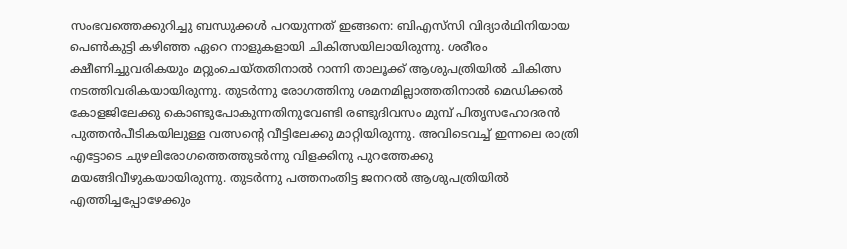സംഭവത്തെക്കുറിച്ചു ബന്ധുക്കള്‍ പറയുന്നത് ഇങ്ങനെ: ബിഎസ്‌സി വിദ്യാര്‍ഥിനിയായ പെണ്‍കുട്ടി കഴിഞ്ഞ ഏറെ നാളുകളായി ചികിത്സയിലായിരുന്നു. ശരീരം ക്ഷീണിച്ചുവരികയും മറ്റുംചെയ്തതിനാല്‍ റാന്നി താലൂക്ക് ആശുപത്രിയില്‍ ചികിത്സ നടത്തിവരികയായിരുന്നു. തുടര്‍ന്നു രോഗത്തിനു ശമനമില്ലാത്തതിനാല്‍ മെഡിക്കല്‍ കോളജിലേക്കു കൊണ്ടുപോകുന്നതിനുവേണ്ടി രണ്ടുദിവസം മുമ്പ് പിതൃസഹോദരന്‍ പുത്തന്‍പീടികയിലുള്ള വത്സന്റെ വീട്ടിലേക്കു മാറ്റിയിരുന്നു. അവിടെവച്ച് ഇന്നലെ രാത്രി എട്ടോടെ ചുഴലിരോഗത്തെത്തുടര്‍ന്നു വിളക്കിനു പുറത്തേക്കു മയങ്ങിവീഴുകയായിരുന്നു. തുടര്‍ന്നു പത്തനംതിട്ട ജനറല്‍ ആശുപത്രിയില്‍ എത്തിച്ചപ്പോഴേക്കും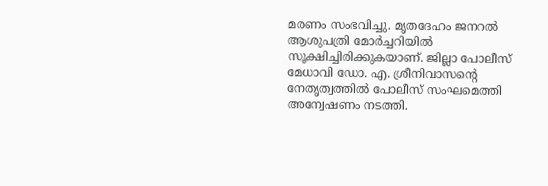മരണം സംഭവിച്ചു. മൃതദേഹം ജനറല്‍ ആശുപത്രി മോര്‍ച്ചറിയില്‍ സൂക്ഷിച്ചിരിക്കുകയാണ്. ജില്ലാ പോലീസ് മേധാവി ഡോ. എ. ശ്രീനിവാസന്റെ നേതൃത്വത്തില്‍ പോലീസ് സംഘമെത്തി അന്വേഷണം നടത്തി.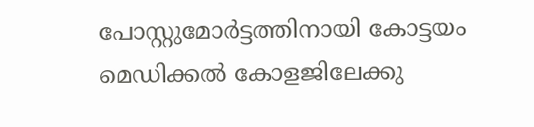പോസ്റ്റുമോര്‍ട്ടത്തിനായി കോട്ടയം മെഡിക്കല്‍ കോളജിലേക്കു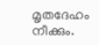മൃതദേഹം നീക്കും.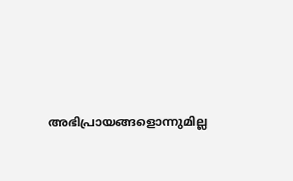അഭിപ്രായങ്ങളൊന്നുമില്ല